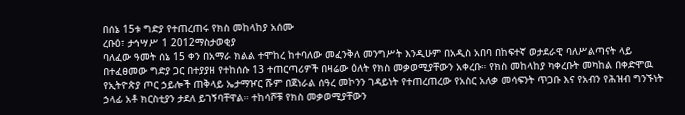በሰኔ 15ቱ ግድያ የተጠረጠሩ የክስ መከላከያ አሰሙ
ረቡዕ፣ ታኅሣሥ 1 2012ማስታወቂያ
ባለፈው ዓመት ሰኔ 15 ቀን በአማራ ክልል ተሞከረ ከተባለው መፈንቅለ መንግሥት እንዲሁም በአዲስ አበባ በከፍተኛ ወታደራዊ ባለሥልጣናት ላይ በተፈፀመው ግድያ ጋር በተያያዘ የተከሰሱ 13 ተጠርጣሪዎች በዛሬው ዕለት የክስ መቃወሚያቸውን አቀረቡ። የክስ መከላከያ ካቀረቡት መካከል በቀድሞዉ የኢትዮጵያ ጦር ኃይሎች ጠቅላይ ኤታማዦር ሹም በጀነራል ሰዓረ መኮንን ገዳይነት የተጠረጠረው የአስር አለቃ መሳፍንት ጥጋቡ እና የአብን የሕዝብ ግንኙነት ኃላፊ አቶ ክርስቲያን ታደለ ይገኝባቸዋል። ተከሳሾቹ የክስ መቃወሚያቸውን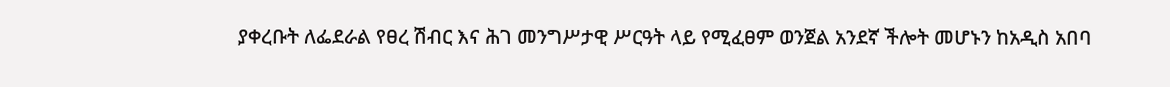ያቀረቡት ለፌደራል የፀረ ሽብር እና ሕገ መንግሥታዊ ሥርዓት ላይ የሚፈፀም ወንጀል አንደኛ ችሎት መሆኑን ከአዲስ አበባ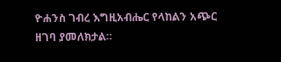ዮሐንስ ገብረ እግዚአብሔር የላከልን አጭር ዘገባ ያመለክታል።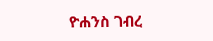ዮሐንስ ገብረ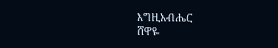እግዚአብሔር
ሸዋዬ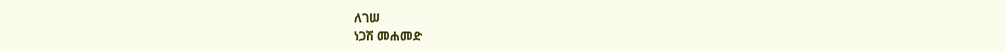ለገሠ
ነጋሽ መሐመድ